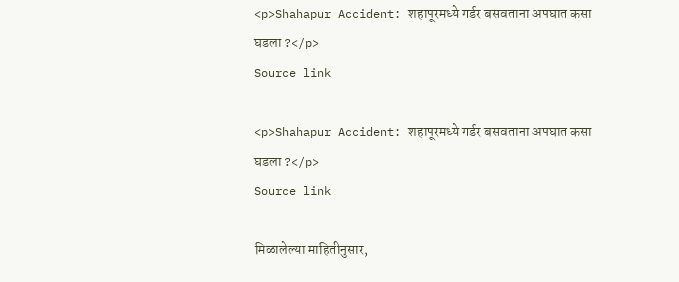<p>Shahapur Accident: शहापूरमध्ये गर्डर बसवताना अपघात कसा घडला ?</p>
Source link

<p>Shahapur Accident: शहापूरमध्ये गर्डर बसवताना अपघात कसा घडला ?</p>
Source link

मिळालेल्या माहितीनुसार,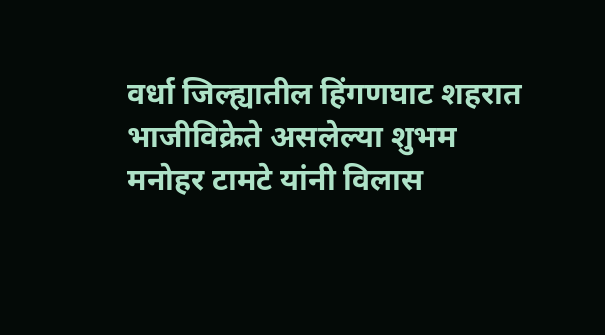वर्धा जिल्ह्यातील हिंगणघाट शहरात भाजीविक्रेते असलेल्या शुभम मनोहर टामटे यांनी विलास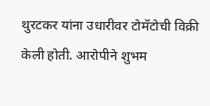थुरटकर यांना उधारीवर टोमॅटोची विक्री केली होती. आरोपीने शुभम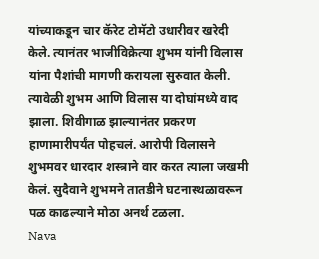यांच्याकडून चार कॅरेट टोमॅटो उधारीवर खरेदी केले. त्यानंतर भाजीविक्रेत्या शुभम यांनी विलास यांना पैशांची मागणी करायला सुरुवात केली. त्यावेळी शुभम आणि विलास या दोघांमध्ये वाद झाला. शिवीगाळ झाल्यानंतर प्रकरण हाणामारीपर्यंत पोहचलं. आरोपी विलासने शुभमवर धारदार शस्त्राने वार करत त्याला जखमी केलं. सुदैवाने शुभमने तातडीने घटनास्थळावरून पळ काढल्याने मोठा अनर्थ टळला.
Nava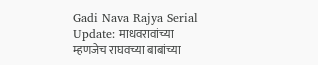Gadi Nava Rajya Serial Update: माधवरावांच्या म्हणजेच राघवच्या बाबांच्या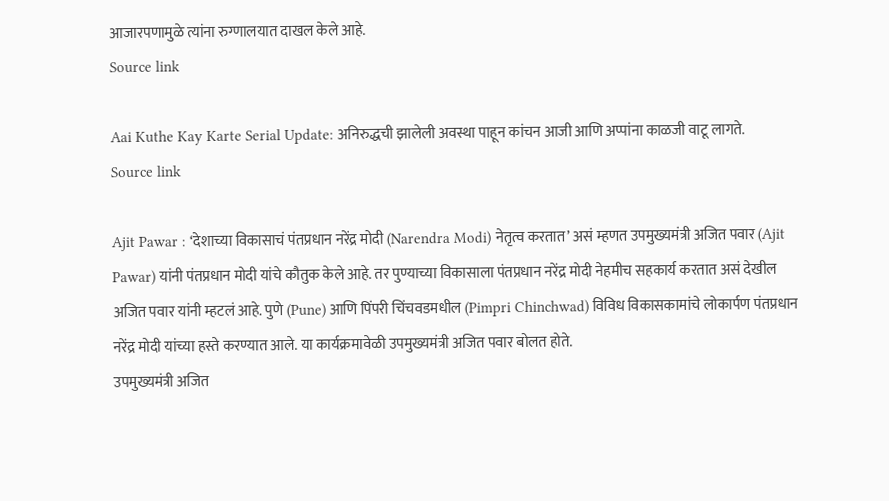आजारपणामुळे त्यांना रुग्णालयात दाखल केले आहे.
Source link

Aai Kuthe Kay Karte Serial Update: अनिरुद्धची झालेली अवस्था पाहून कांचन आजी आणि अप्पांना काळजी वाटू लागते.
Source link

Ajit Pawar : ‘देशाच्या विकासाचं पंतप्रधान नरेंद्र मोदी (Narendra Modi) नेतृत्व करतात’ असं म्हणत उपमुख्यमंत्री अजित पवार (Ajit Pawar) यांनी पंतप्रधान मोदी यांचे कौतुक केले आहे. तर पुण्याच्या विकासाला पंतप्रधान नरेंद्र मोदी नेहमीच सहकार्य करतात असं देखील अजित पवार यांनी म्हटलं आहे. पुणे (Pune) आणि पिंपरी चिंचवडमधील (Pimpri Chinchwad) विविध विकासकामांचे लोकार्पण पंतप्रधान नरेंद्र मोदी यांच्या हस्ते करण्यात आले. या कार्यक्रमावेळी उपमुख्यमंत्री अजित पवार बोलत होते.
उपमुख्यमंत्री अजित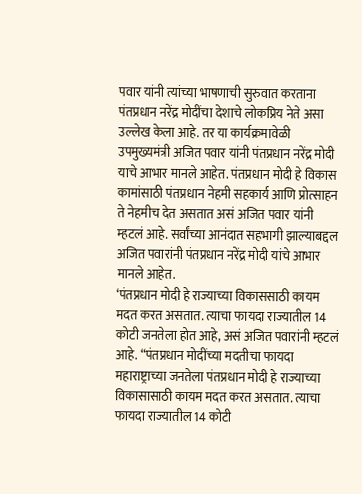पवार यांनी त्यांच्या भाषणाची सुरुवात करताना पंतप्रधान नरेंद्र मोदींचा देशाचे लोकप्रिय नेते असा उल्लेख केला आहे. तर या कार्यक्रमावेळी उपमुख्यमंत्री अजित पवार यांनी पंतप्रधान नरेंद्र मोदी याचे आभार मानले आहेत. पंतप्रधान मोदी हे विकास कामांसाठी पंतप्रधान नेहमी सहकार्य आणि प्रोत्साहन ते नेहमीच देत असतात असं अजित पवार यांनी म्हटलं आहे. सर्वांच्या आनंदात सहभागी झाल्याबद्दल अजित पवारांनी पंतप्रधान नरेंद्र मोदी यांचे आभार मानले आहेत.
‘पंतप्रधान मोदी हे राज्याच्या विकाससाठी कायम मदत करत असतात. त्याचा फायदा राज्यातील 14 कोटी जनतेला होत आहे, असं अजित पवारांनी म्हटलं आहे. “पंतप्रधान मोदींच्या मदतीचा फायदा महाराष्ट्राच्या जनतेला पंतप्रधान मोदी हे राज्याच्या विकासासाठी कायम मदत करत असतात. त्याचा फायदा राज्यातील 14 कोटी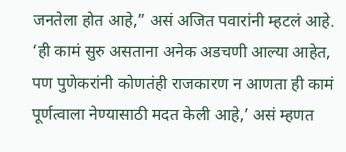जनतेला होत आहे,” असं अजित पवारांनी म्हटलं आहे. ‘ही कामं सुरु असताना अनेक अडचणी आल्या आहेत, पण पुणेकरांनी कोणतंही राजकारण न आणता ही कामं पूर्णत्वाला नेण्यासाठी मदत केली आहे,’ असं म्हणत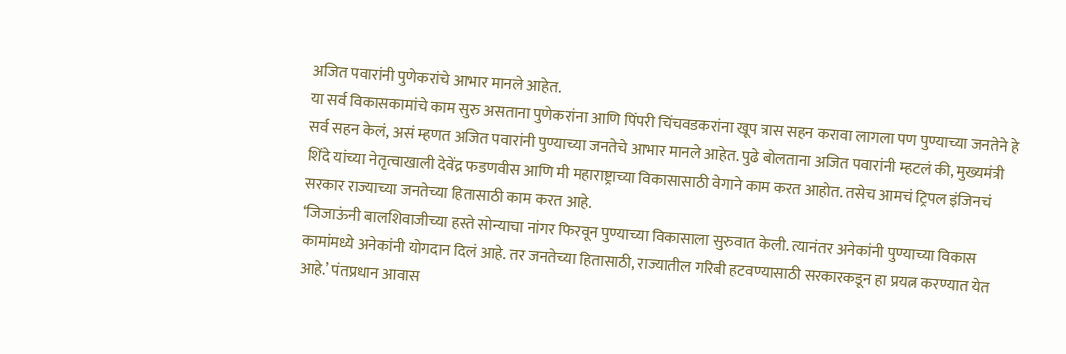अजित पवारांनी पुणेकरांचे आभार मानले आहेत.
या सर्व विकासकामांचे काम सुरु असताना पुणेकरांना आणि पिंपरी चिंचवडकरांना खूप त्रास सहन करावा लागला पण पुण्याच्या जनतेने हे सर्व सहन केलं, असं म्हणत अजित पवारांनी पुण्याच्या जनतेचे आभार मानले आहेत. पुढे बोलताना अजित पवारांनी म्हटलं की, मुख्यमंत्री शिंदे यांच्या नेतृत्वाखाली देवेंद्र फडणवीस आणि मी महाराष्ट्राच्या विकासासाठी वेगाने काम करत आहोत. तसेच आमचं ट्रिपल इंजिनचं सरकार राज्याच्या जनतेच्या हितासाठी काम करत आहे.
‘जिजाऊंनी बालशिवाजीच्या हस्ते सोन्याचा नांगर फिरवून पुण्याच्या विकासाला सुरुवात केली. त्यानंतर अनेकांनी पुण्याच्या विकास कामांमध्ये अनेकांनी योगदान दिलं आहे. तर जनतेच्या हितासाठी, राज्यातील गरिबी हटवण्यासाठी सरकारकडून हा प्रयत्न करण्यात येत आहे.’ पंतप्रधान आवास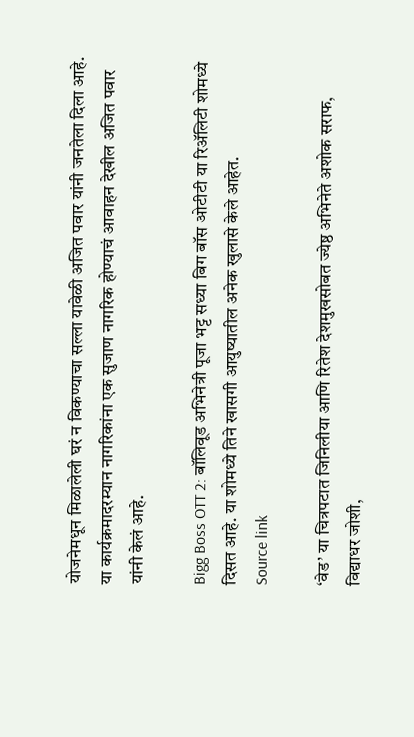योजनेमधून मिळालेली घरं न विकण्याचा सल्ला यावेळी अजित पवार यांनी जनतेला दिला आहे. या कार्यक्रमादरम्यान नागरिकांना एक सुजाण नागरिक होण्याचं आवाहन देखील अजित पवार यांनी केलं आहे.

Bigg Boss OTT 2: बॉलिवूड अभिनेत्री पूजा भट्ट सध्या बिग बॉस ओटीटी या रिॲलिटी शोमध्ये दिसत आहे. या शोमध्ये तिने खासगी आयुष्यातील अनेक खुलासे केले आहेत.
Source link

‘वेड’ या चित्रपटात जिनिलीया आणि रितेश देशमुखसोबत ज्येष्ठ अभिनेते अशोक सराफ, विद्याधर जोशी,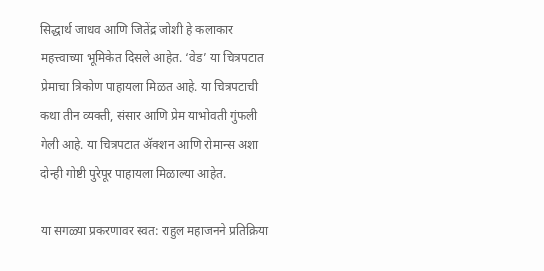सिद्धार्थ जाधव आणि जितेंद्र जोशी हे कलाकार महत्त्वाच्या भूमिकेत दिसले आहेत. ‘वेड’ या चित्रपटात प्रेमाचा त्रिकोण पाहायला मिळत आहे. या चित्रपटाची कथा तीन व्यक्ती, संसार आणि प्रेम याभोवती गुंफली गेली आहे. या चित्रपटात ॲक्शन आणि रोमान्स अशा दोन्ही गोष्टी पुरेपूर पाहायला मिळाल्या आहेत.

या सगळ्या प्रकरणावर स्वत: राहुल महाजनने प्रतिक्रिया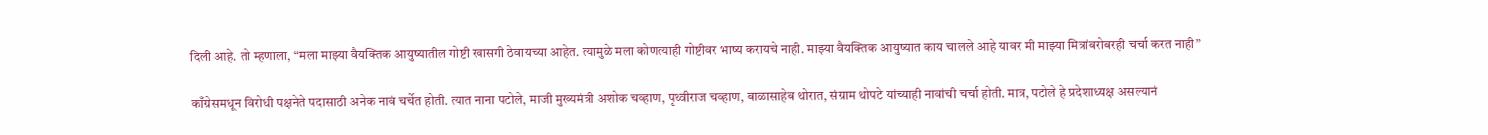दिली आहे. तो म्हणाला, “मला माझ्या वैयक्तिक आयुष्यातील गोष्टी खासगी ठेवायच्या आहेत. त्यामुळे मला कोणत्याही गोष्टीवर भाष्य करायचे नाही. माझ्या वैयक्तिक आयुष्यात काय चालले आहे यावर मी माझ्या मित्रांबरोबरही चर्चा करत नाही”

काँग्रेसमधून विरोधी पक्षनेते पदासाठी अनेक नावं चर्चेत होती. त्यात नाना पटोले, माजी मुख्यमंत्री अशोक चव्हाण, पृथ्वीराज चव्हाण, बाळासाहेब थोरात, संग्राम थोपटे यांच्याही नावांची चर्चा होती. मात्र, पटोले हे प्रदेशाध्यक्ष असल्यानं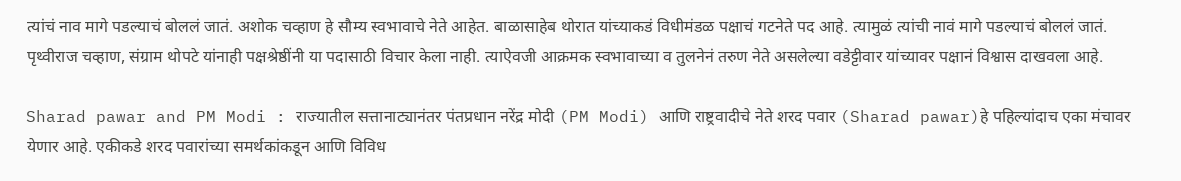त्यांचं नाव मागे पडल्याचं बोललं जातं. अशोक चव्हाण हे सौम्य स्वभावाचे नेते आहेत. बाळासाहेब थोरात यांच्याकडं विधीमंडळ पक्षाचं गटनेते पद आहे. त्यामुळं त्यांची नावं मागे पडल्याचं बोललं जातं. पृथ्वीराज चव्हाण, संग्राम थोपटे यांनाही पक्षश्रेष्ठींनी या पदासाठी विचार केला नाही. त्याऐवजी आक्रमक स्वभावाच्या व तुलनेनं तरुण नेते असलेल्या वडेट्टीवार यांच्यावर पक्षानं विश्वास दाखवला आहे.

Sharad pawar and PM Modi : राज्यातील सत्तानाट्यानंतर पंतप्रधान नरेंद्र मोदी (PM Modi) आणि राष्ट्रवादीचे नेते शरद पवार (Sharad pawar)हे पहिल्यांदाच एका मंचावर येणार आहे. एकीकडे शरद पवारांच्या समर्थकांकडून आणि विविध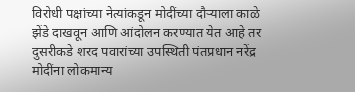विरोधी पक्षांच्या नेत्यांकडून मोदींच्या दौऱ्याला काळे झेंडे दाखवून आणि आंदोलन करण्यात येत आहे तर दुसरीकडे शरद पवारांच्या उपस्थिती पंतप्रधान नरेंद्र मोदींना लोकमान्य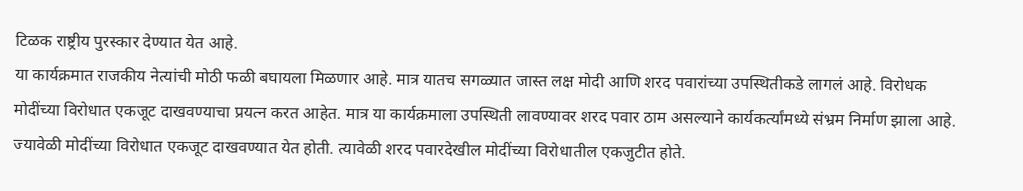टिळक राष्ट्रीय पुरस्कार देण्यात येत आहे.
या कार्यक्रमात राजकीय नेत्यांची मोठी फळी बघायला मिळणार आहे. मात्र यातच सगळ्यात जास्त लक्ष मोदी आणि शरद पवारांच्या उपस्थितीकडे लागलं आहे. विरोधक मोदींच्या विरोधात एकजूट दाखवण्याचा प्रयत्न करत आहेत. मात्र या कार्यक्रमाला उपस्थिती लावण्यावर शरद पवार ठाम असल्याने कार्यकर्त्यांमध्ये संभ्रम निर्माण झाला आहे.
ज्यावेळी मोदींच्या विरोधात एकजूट दाखवण्यात येत होती. त्यावेळी शरद पवारदेखील मोदींच्या विरोधातील एकजुटीत होते.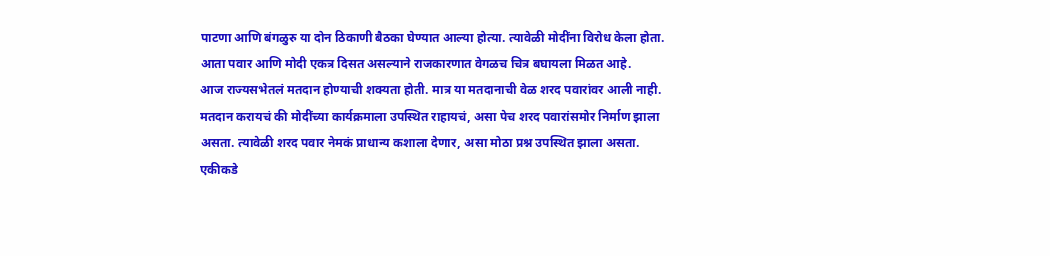पाटणा आणि बंगळुरु या दोन ठिकाणी बैठका घेण्यात आल्या होत्या. त्यावेळी मोदींना विरोध केला होता. आता पवार आणि मोदी एकत्र दिसत असल्याने राजकारणात वेगळच चित्र बघायला मिळत आहे.
आज राज्यसभेतलं मतदान होण्याची शक्यता होती. मात्र या मतदानाची वेळ शरद पवारांवर आली नाही. मतदान करायचं की मोदींच्या कार्यक्रमाला उपस्थित राहायचं, असा पेच शरद पवारांसमोर निर्माण झाला असता. त्यावेळी शरद पवार नेमकं प्राधान्य कशाला देणार, असा मोठा प्रश्न उपस्थित झाला असता.
एकीकडे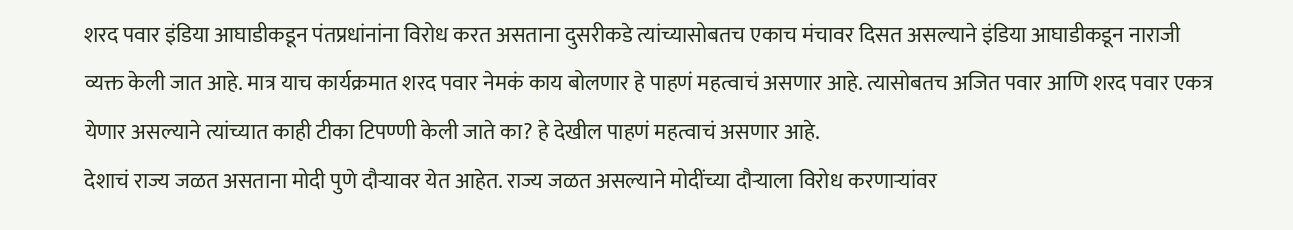शरद पवार इंडिया आघाडीकडून पंतप्रधांनांना विरोध करत असताना दुसरीकडे त्यांच्यासोबतच एकाच मंचावर दिसत असल्याने इंडिया आघाडीकडून नाराजी व्यक्त केली जात आहे. मात्र याच कार्यक्रमात शरद पवार नेमकं काय बोलणार हे पाहणं महत्वाचं असणार आहे. त्यासोबतच अजित पवार आणि शरद पवार एकत्र येणार असल्याने त्यांच्यात काही टीका टिपण्णी केली जाते का? हे देखील पाहणं महत्वाचं असणार आहे.
देशाचं राज्य जळत असताना मोदी पुणे दौऱ्यावर येत आहेत. राज्य जळत असल्याने मोदींच्या दौऱ्याला विरोध करणाऱ्यांवर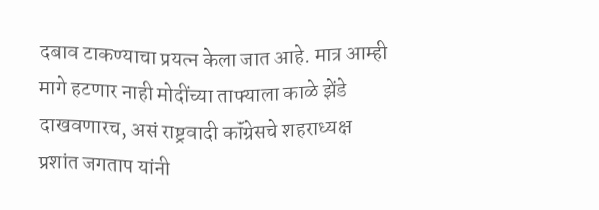दबाव टाकण्याचा प्रयत्न केला जात आहे. मात्र आम्ही मागे हटणार नाही मोदींच्या ताफ्याला काळे झेंडे दाखवणारच, असं राष्ट्रवादी कॉंग्रेसचे शहराध्यक्ष प्रशांत जगताप यांनी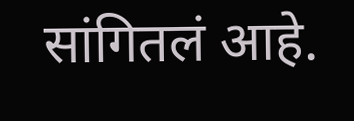सांगितलं आहे.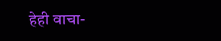हेही वाचा-